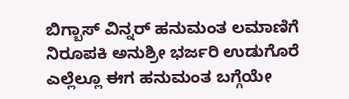ಬಿಗ್ಬಾಸ್ ವಿನ್ನರ್ ಹನುಮಂತ ಲಮಾಣಿಗೆ ನಿರೂಪಕಿ ಅನುಶ್ರೀ ಭರ್ಜರಿ ಉಡುಗೊರೆ
ಎಲ್ಲೆಲ್ಲೂ ಈಗ ಹನುಮಂತ ಬಗ್ಗೆಯೇ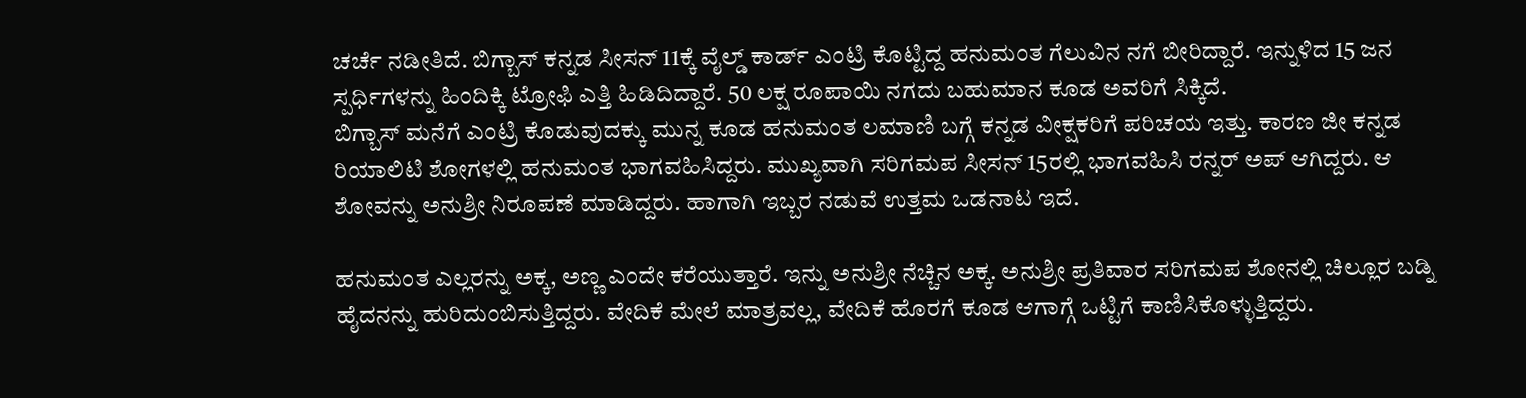ಚರ್ಚೆ ನಡೀತಿದೆ. ಬಿಗ್ಬಾಸ್ ಕನ್ನಡ ಸೀಸನ್ 11ಕ್ಕೆ ವೈಲ್ಡ್ ಕಾರ್ಡ್ ಎಂಟ್ರಿ ಕೊಟ್ಟಿದ್ದ ಹನುಮಂತ ಗೆಲುವಿನ ನಗೆ ಬೀರಿದ್ದಾರೆ. ಇನ್ನುಳಿದ 15 ಜನ ಸ್ಪರ್ಧಿಗಳನ್ನು ಹಿಂದಿಕ್ಕಿ ಟ್ರೋಫಿ ಎತ್ತಿ ಹಿಡಿದಿದ್ದಾರೆ. 50 ಲಕ್ಷ ರೂಪಾಯಿ ನಗದು ಬಹುಮಾನ ಕೂಡ ಅವರಿಗೆ ಸಿಕ್ಕಿದೆ.
ಬಿಗ್ಬಾಸ್ ಮನೆಗೆ ಎಂಟ್ರಿ ಕೊಡುವುದಕ್ಕು ಮುನ್ನ ಕೂಡ ಹನುಮಂತ ಲಮಾಣಿ ಬಗ್ಗೆ ಕನ್ನಡ ವೀಕ್ಷಕರಿಗೆ ಪರಿಚಯ ಇತ್ತು. ಕಾರಣ ಜೀ ಕನ್ನಡ ರಿಯಾಲಿಟಿ ಶೋಗಳಲ್ಲಿ ಹನುಮಂತ ಭಾಗವಹಿಸಿದ್ದರು. ಮುಖ್ಯವಾಗಿ ಸರಿಗಮಪ ಸೀಸನ್ 15ರಲ್ಲಿ ಭಾಗವಹಿಸಿ ರನ್ನರ್ ಅಪ್ ಆಗಿದ್ದರು. ಆ ಶೋವನ್ನು ಅನುಶ್ರೀ ನಿರೂಪಣೆ ಮಾಡಿದ್ದರು. ಹಾಗಾಗಿ ಇಬ್ಬರ ನಡುವೆ ಉತ್ತಮ ಒಡನಾಟ ಇದೆ.

ಹನುಮಂತ ಎಲ್ಲರನ್ನು ಅಕ್ಕ, ಅಣ್ಣ ಎಂದೇ ಕರೆಯುತ್ತಾರೆ. ಇನ್ನು ಅನುಶ್ರೀ ನೆಚ್ಚಿನ ಅಕ್ಕ. ಅನುಶ್ರೀ ಪ್ರತಿವಾರ ಸರಿಗಮಪ ಶೋನಲ್ಲಿ ಚಿಲ್ಲೂರ ಬಡ್ನಿ ಹೈದನನ್ನು ಹುರಿದುಂಬಿಸುತ್ತಿದ್ದರು. ವೇದಿಕೆ ಮೇಲೆ ಮಾತ್ರವಲ್ಲ, ವೇದಿಕೆ ಹೊರಗೆ ಕೂಡ ಆಗಾಗ್ಗೆ ಒಟ್ಟಿಗೆ ಕಾಣಿಸಿಕೊಳ್ಳುತ್ತಿದ್ದರು.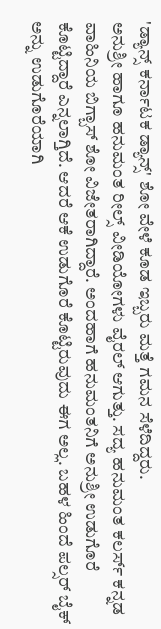'ಡ್ಯಾನ್ಸ್ ಕರ್ನಾಟಕ ಡ್ಯಾನ್ಸ್' ಶೋ ವೇಳೆ ಕೂಡ ಇಬ್ಬರು ಮತ್ತೆ ಗಮನ ಸೆಳೆದಿದ್ದರು.
ಅನುಶ್ರೀ ಹಾಗೂ ಹನುಮಂತ ರೀಲ್ಸ್ ವೀಡಿಯೋಗಳು ವೈರಲ್ ಆಗುತ್ತು. ಸದ್ಯ ಹನುಮಂತ ಕಲರ್ಸ್ ಕನ್ನಡ ವಾಹಿನಿಯ ಬಿಗ್ಬಾಸ್ ಶೋ ವಿಜೇತರಾಗಿದ್ದಾರೆ. ಅಂದಹಾಗೆ ಹನುಮಂತನಿಗೆ ಅನುಶ್ರೀ ಉಡುಗೊರೆ ಕೊಟ್ಟಿದ್ದಾರೆ ಎನ್ನಲಾಗ್ತಿದೆ. ಆದರೆ ಆಕೆ ಉಡುಗೊರೆ ಕೊಟ್ಟಿರುವುದು ಈಗ ಅಲ್ಲ. ಬಹಳ ಹಿಂದೆ ಪಲ್ಸರ್ ಬೈಕ್ ಅನ್ನು ಉಡುಗೊರೆಯಾಗಿ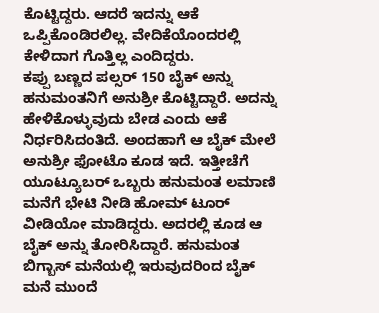ಕೊಟ್ಟಿದ್ದರು. ಆದರೆ ಇದನ್ನು ಆಕೆ ಒಪ್ಪಿಕೊಂಡಿರಲಿಲ್ಲ. ವೇದಿಕೆಯೊಂದರಲ್ಲಿ ಕೇಳಿದಾಗ ಗೊತ್ತಿಲ್ಲ ಎಂದಿದ್ದರು.
ಕಪ್ಪು ಬಣ್ಣದ ಪಲ್ಸರ್ 150 ಬೈಕ್ ಅನ್ನು ಹನುಮಂತನಿಗೆ ಅನುಶ್ರೀ ಕೊಟ್ಟಿದ್ದಾರೆ. ಅದನ್ನು ಹೇಳಿಕೊಳ್ಳುವುದು ಬೇಡ ಎಂದು ಆಕೆ ನಿರ್ಧರಿಸಿದಂತಿದೆ. ಅಂದಹಾಗೆ ಆ ಬೈಕ್ ಮೇಲೆ ಅನುಶ್ರೀ ಫೋಟೊ ಕೂಡ ಇದೆ. ಇತ್ತೀಚೆಗೆ ಯೂಟ್ಯೂಬರ್ ಒಬ್ಬರು ಹನುಮಂತ ಲಮಾಣಿ ಮನೆಗೆ ಭೇಟಿ ನೀಡಿ ಹೋಮ್ ಟೂರ್ ವೀಡಿಯೋ ಮಾಡಿದ್ದರು. ಅದರಲ್ಲಿ ಕೂಡ ಆ ಬೈಕ್ ಅನ್ನು ತೋರಿಸಿದ್ದಾರೆ. ಹನುಮಂತ ಬಿಗ್ಬಾಸ್ ಮನೆಯಲ್ಲಿ ಇರುವುದರಿಂದ ಬೈಕ್ ಮನೆ ಮುಂದೆ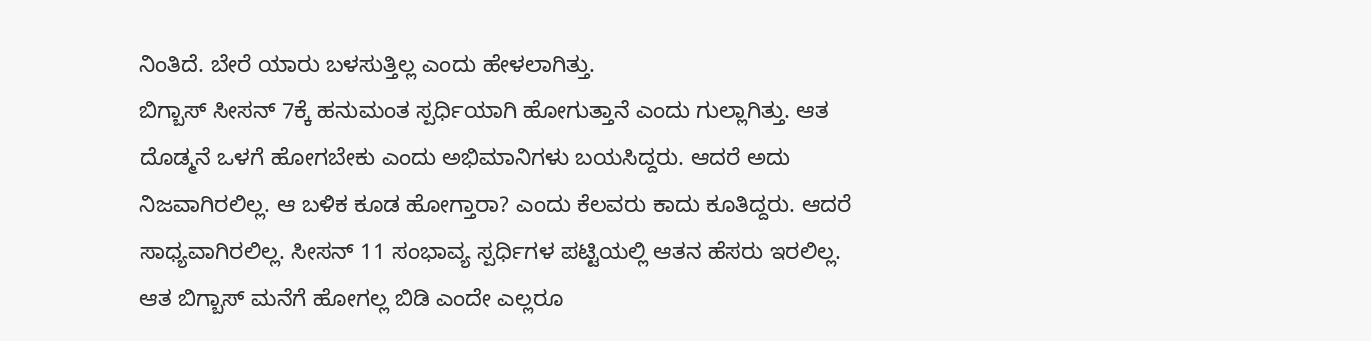ನಿಂತಿದೆ. ಬೇರೆ ಯಾರು ಬಳಸುತ್ತಿಲ್ಲ ಎಂದು ಹೇಳಲಾಗಿತ್ತು.
ಬಿಗ್ಬಾಸ್ ಸೀಸನ್ 7ಕ್ಕೆ ಹನುಮಂತ ಸ್ಪರ್ಧಿಯಾಗಿ ಹೋಗುತ್ತಾನೆ ಎಂದು ಗುಲ್ಲಾಗಿತ್ತು. ಆತ ದೊಡ್ಮನೆ ಒಳಗೆ ಹೋಗಬೇಕು ಎಂದು ಅಭಿಮಾನಿಗಳು ಬಯಸಿದ್ದರು. ಆದರೆ ಅದು ನಿಜವಾಗಿರಲಿಲ್ಲ. ಆ ಬಳಿಕ ಕೂಡ ಹೋಗ್ತಾರಾ? ಎಂದು ಕೆಲವರು ಕಾದು ಕೂತಿದ್ದರು. ಆದರೆ ಸಾಧ್ಯವಾಗಿರಲಿಲ್ಲ. ಸೀಸನ್ 11 ಸಂಭಾವ್ಯ ಸ್ಪರ್ಧಿಗಳ ಪಟ್ಟಿಯಲ್ಲಿ ಆತನ ಹೆಸರು ಇರಲಿಲ್ಲ. ಆತ ಬಿಗ್ಬಾಸ್ ಮನೆಗೆ ಹೋಗಲ್ಲ ಬಿಡಿ ಎಂದೇ ಎಲ್ಲರೂ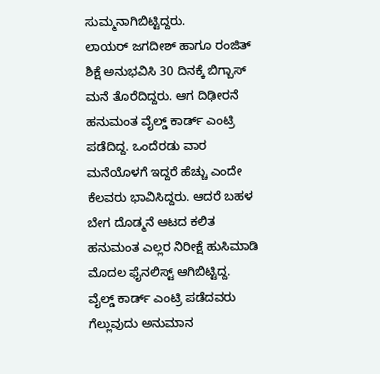ಸುಮ್ಮನಾಗಿಬಿಟ್ಟಿದ್ದರು.
ಲಾಯರ್ ಜಗದೀಶ್ ಹಾಗೂ ರಂಜಿತ್ ಶಿಕ್ಷೆ ಅನುಭವಿಸಿ 30 ದಿನಕ್ಕೆ ಬಿಗ್ಬಾಸ್ ಮನೆ ತೊರೆದಿದ್ದರು. ಆಗ ದಿಢೀರನೆ ಹನುಮಂತ ವೈಲ್ಡ್ ಕಾರ್ಡ್ ಎಂಟ್ರಿ ಪಡೆದಿದ್ದ. ಒಂದೆರಡು ವಾರ ಮನೆಯೊಳಗೆ ಇದ್ದರೆ ಹೆಚ್ಚು ಎಂದೇ ಕೆಲವರು ಭಾವಿಸಿದ್ದರು. ಆದರೆ ಬಹಳ ಬೇಗ ದೊಡ್ಮನೆ ಆಟದ ಕಲಿತ ಹನುಮಂತ ಎಲ್ಲರ ನಿರೀಕ್ಷೆ ಹುಸಿಮಾಡಿ ಮೊದಲ ಫೈನಲಿಸ್ಟ್ ಆಗಿಬಿಟ್ಟಿದ್ದ. ವೈಲ್ಡ್ ಕಾರ್ಡ್ ಎಂಟ್ರಿ ಪಡೆದವರು ಗೆಲ್ಲುವುದು ಅನುಮಾನ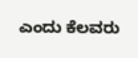ಎಂದು ಕೆಲವರು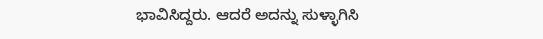ಭಾವಿಸಿದ್ದರು. ಆದರೆ ಅದನ್ನು ಸುಳ್ಳಾಗಿಸಿ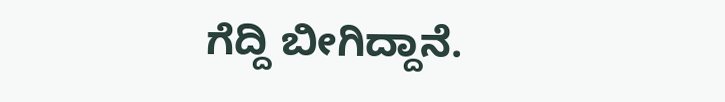ಗೆದ್ದಿ ಬೀಗಿದ್ದಾನೆ.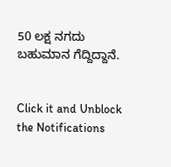50 ಲಕ್ಷ ನಗದು ಬಹುಮಾನ ಗೆದ್ದಿದ್ದಾನೆ.


Click it and Unblock the Notifications